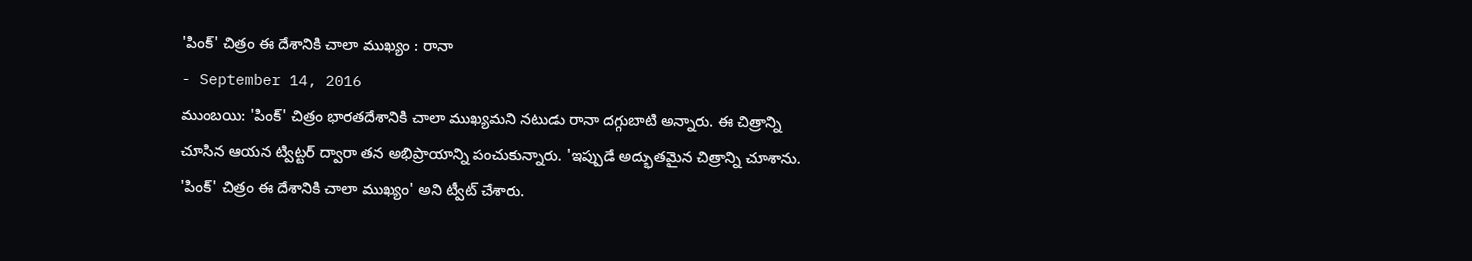'పింక్' చిత్రం ఈ దేశానికి చాలా ముఖ్యం : రానా
- September 14, 2016
ముంబయి: 'పింక్' చిత్రం భారతదేశానికి చాలా ముఖ్యమని నటుడు రానా దగ్గుబాటి అన్నారు. ఈ చిత్రాన్ని చూసిన ఆయన ట్విట్టర్ ద్వారా తన అభిప్రాయాన్ని పంచుకున్నారు. 'ఇప్పుడే అద్భుతమైన చిత్రాన్ని చూశాను. 'పింక్' చిత్రం ఈ దేశానికి చాలా ముఖ్యం' అని ట్వీట్ చేశారు.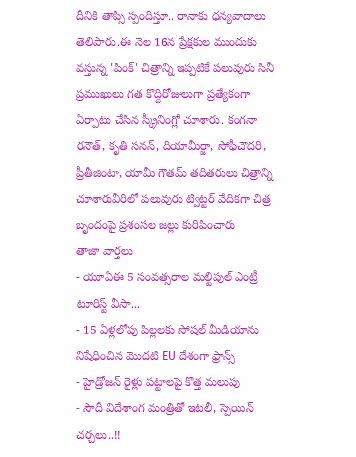దీనికి తాప్సి స్పందిస్తూ.. రానాకు ధన్యవాదాలు తెలిపారు.ఈ నెల 16న ప్రేక్షకుల ముందుకు వస్తున్న 'పింక్' చిత్రాన్ని ఇప్పటికే పలువురు సినీ ప్రముఖులు గత కొద్దిరోజులుగా ప్రత్యేకంగా ఏర్పాటు చేసిన స్క్రీనింగ్లో చూశారు. కంగనా రనౌత్, కృతి సనన్, దియామీర్జా, సోఫీచౌదరి, ప్రీతీజింటా, యామీ గౌతమ్ తదితరులు చిత్రాన్ని చూశారువీరిలో పలువురు ట్విట్టర్ వేదికగా చిత్ర బృందంపై ప్రశంసల జల్లు కురిపించారు
తాజా వార్తలు
- యూఏఈ 5 సంవత్సరాల మల్టిపుల్ ఎంట్రీ టూరిస్ట్ వీసా...
- 15 ఏళ్లలోపు పిల్లలకు సోషల్ మీడియాను నిషేధించిన మొదటి EU దేశంగా ఫ్రాన్స్
- హైడ్రోజన్ రైళ్లు పట్టాలపై కొత్త మలుపు
- సౌదీ విదేశాంగ మంత్రితో ఇటలీ, స్పెయిన్ చర్చలు..!!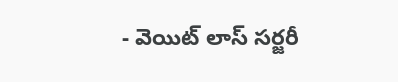- వెయిట్ లాస్ సర్జరీ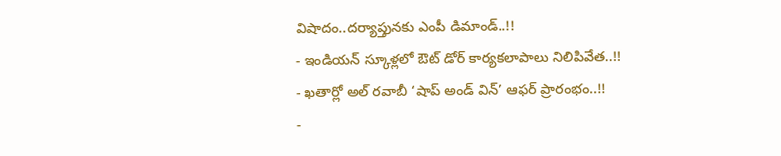విషాదం..దర్యాప్తునకు ఎంపీ డిమాండ్..!!
- ఇండియన్ స్కూళ్లలో ఔట్ డోర్ కార్యకలాపాలు నిలిపివేత..!!
- ఖతార్లో అల్ రవాబీ ‘షాప్ అండ్ విన్’ ఆఫర్ ప్రారంభం..!!
-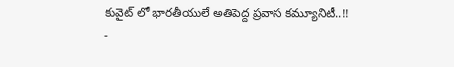కువైట్ లో భారతీయులే అతిపెద్ద ప్రవాస కమ్యూనిటీ..!!
-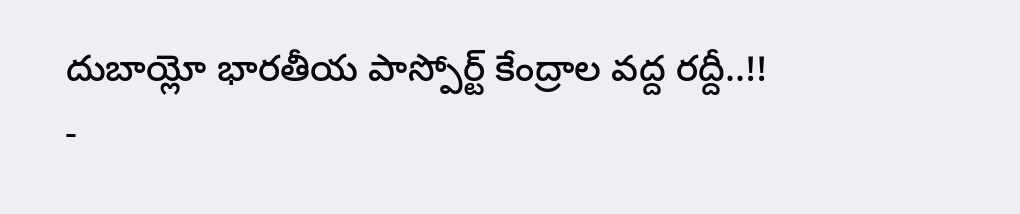దుబాయ్లో భారతీయ పాస్పోర్ట్ కేంద్రాల వద్ద రద్దీ..!!
-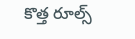కొత్త రూల్స్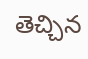తెచ్చిన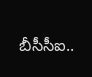బీసీసీఐ..